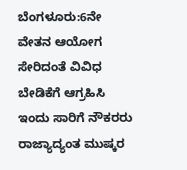ಬೆಂಗಳೂರು:6ನೇ ವೇತನ ಆಯೋಗ ಸೇರಿದಂತೆ ವಿವಿಧ ಬೇಡಿಕೆಗೆ ಆಗ್ರಹಿಸಿ ಇಂದು ಸಾರಿಗೆ ನೌಕರರು ರಾಜ್ಯಾದ್ಯಂತ ಮುಷ್ಕರ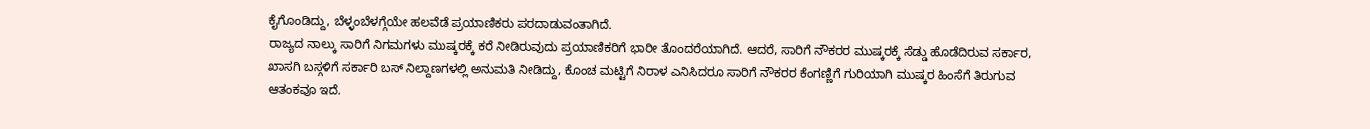ಕೈಗೊಂಡಿದ್ದು, ಬೆಳ್ಳಂಬೆಳಗ್ಗೆಯೇ ಹಲವೆಡೆ ಪ್ರಯಾಣಿಕರು ಪರದಾಡುವಂತಾಗಿದೆ.
ರಾಜ್ಯದ ನಾಲ್ಕು ಸಾರಿಗೆ ನಿಗಮಗಳು ಮುಷ್ಕರಕ್ಕೆ ಕರೆ ನೀಡಿರುವುದು ಪ್ರಯಾಣಿಕರಿಗೆ ಭಾರೀ ತೊಂದರೆಯಾಗಿದೆ. ಆದರೆ, ಸಾರಿಗೆ ನೌಕರರ ಮುಷ್ಕರಕ್ಕೆ ಸೆಡ್ಡು ಹೊಡೆದಿರುವ ಸರ್ಕಾರ, ಖಾಸಗಿ ಬಸ್ಗಳಿಗೆ ಸರ್ಕಾರಿ ಬಸ್ ನಿಲ್ದಾಣಗಳಲ್ಲಿ ಅನುಮತಿ ನೀಡಿದ್ದು, ಕೊಂಚ ಮಟ್ಟಿಗೆ ನಿರಾಳ ಎನಿಸಿದರೂ ಸಾರಿಗೆ ನೌಕರರ ಕೆಂಗಣ್ಣಿಗೆ ಗುರಿಯಾಗಿ ಮುಷ್ಕರ ಹಿಂಸೆಗೆ ತಿರುಗುವ ಆತಂಕವೂ ಇದೆ.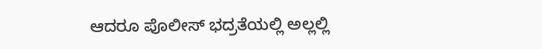ಆದರೂ ಪೊಲೀಸ್ ಭದ್ರತೆಯಲ್ಲಿ ಅಲ್ಲಲ್ಲಿ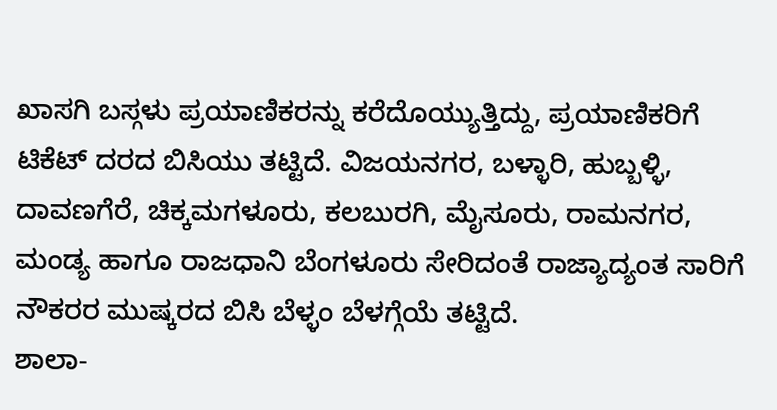ಖಾಸಗಿ ಬಸ್ಗಳು ಪ್ರಯಾಣಿಕರನ್ನು ಕರೆದೊಯ್ಯುತ್ತಿದ್ದು, ಪ್ರಯಾಣಿಕರಿಗೆ ಟಿಕೆಟ್ ದರದ ಬಿಸಿಯು ತಟ್ಟಿದೆ. ವಿಜಯನಗರ, ಬಳ್ಳಾರಿ, ಹುಬ್ಬಳ್ಳಿ, ದಾವಣಗೆರೆ, ಚಿಕ್ಕಮಗಳೂರು, ಕಲಬುರಗಿ, ಮೈಸೂರು, ರಾಮನಗರ, ಮಂಡ್ಯ ಹಾಗೂ ರಾಜಧಾನಿ ಬೆಂಗಳೂರು ಸೇರಿದಂತೆ ರಾಜ್ಯಾದ್ಯಂತ ಸಾರಿಗೆ ನೌಕರರ ಮುಷ್ಕರದ ಬಿಸಿ ಬೆಳ್ಳಂ ಬೆಳಗ್ಗೆಯೆ ತಟ್ಟಿದೆ.
ಶಾಲಾ-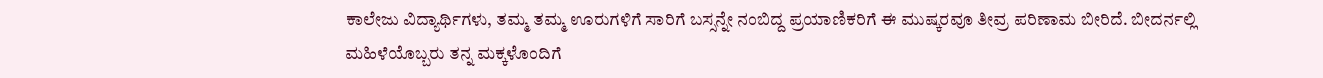ಕಾಲೇಜು ವಿದ್ಯಾರ್ಥಿಗಳು, ತಮ್ಮ ತಮ್ಮ ಊರುಗಳಿಗೆ ಸಾರಿಗೆ ಬಸ್ಸನ್ನೇ ನಂಬಿದ್ದ ಪ್ರಯಾಣಿಕರಿಗೆ ಈ ಮುಷ್ಕರವೂ ತೀವ್ರ ಪರಿಣಾಮ ಬೀರಿದೆ. ಬೀದರ್ನಲ್ಲಿ ಮಹಿಳೆಯೊಬ್ಬರು ತನ್ನ ಮಕ್ಕಳೊಂದಿಗೆ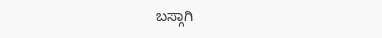ಬಸ್ಗಾಗಿ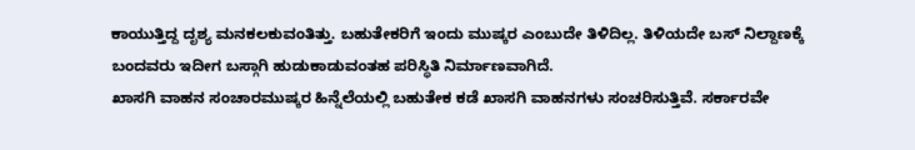ಕಾಯುತ್ತಿದ್ದ ದೃಶ್ಯ ಮನಕಲಕುವಂತಿತ್ತು. ಬಹುತೇಕರಿಗೆ ಇಂದು ಮುಷ್ಕರ ಎಂಬುದೇ ತಿಳಿದಿಲ್ಲ. ತಿಳಿಯದೇ ಬಸ್ ನಿಲ್ದಾಣಕ್ಕೆ ಬಂದವರು ಇದೀಗ ಬಸ್ಗಾಗಿ ಹುಡುಕಾಡುವಂತಹ ಪರಿಸ್ಥಿತಿ ನಿರ್ಮಾಣವಾಗಿದೆ.
ಖಾಸಗಿ ವಾಹನ ಸಂಚಾರಮುಷ್ಕರ ಹಿನ್ನೆಲೆಯಲ್ಲಿ ಬಹುತೇಕ ಕಡೆ ಖಾಸಗಿ ವಾಹನಗಳು ಸಂಚರಿಸುತ್ತಿವೆ. ಸರ್ಕಾರವೇ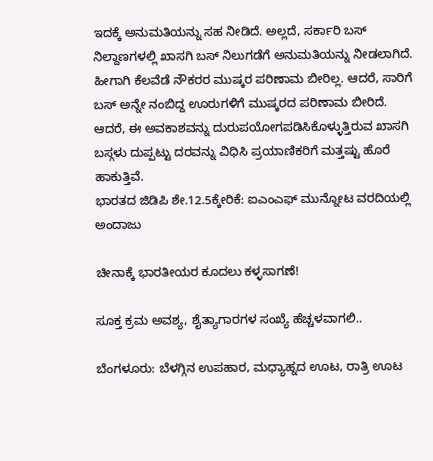ಇದಕ್ಕೆ ಅನುಮತಿಯನ್ನು ಸಹ ನೀಡಿದೆ. ಅಲ್ಲದೆ, ಸರ್ಕಾರಿ ಬಸ್ ನಿಲ್ದಾಣಗಳಲ್ಲಿ ಖಾಸಗಿ ಬಸ್ ನಿಲುಗಡೆಗೆ ಅನುಮತಿಯನ್ನು ನೀಡಲಾಗಿದೆ. ಹೀಗಾಗಿ ಕೆಲವೆಡೆ ನೌಕರರ ಮುಷ್ಕರ ಪರಿಣಾಮ ಬೀರಿಲ್ಲ. ಆದರೆ, ಸಾರಿಗೆ ಬಸ್ ಅನ್ನೇ ನಂಬಿದ್ದ ಊರುಗಳಿಗೆ ಮುಷ್ಕರದ ಪರಿಣಾಮ ಬೀರಿದೆ. ಆದರೆ, ಈ ಅವಕಾಶವನ್ನು ದುರುಪಯೋಗಪಡಿಸಿಕೊಳ್ಳುತ್ತಿರುವ ಖಾಸಗಿ ಬಸ್ಗಳು ದುಪ್ಪಟ್ಟು ದರವನ್ನು ವಿಧಿಸಿ ಪ್ರಯಾಣಿಕರಿಗೆ ಮತ್ತಷ್ಟು ಹೊರೆ ಹಾಕುತ್ತಿವೆ.
ಭಾರತದ ಜಿಡಿಪಿ ಶೇ.12.5ಕ್ಕೇರಿಕೆ: ಐಎಂಎಫ್ ಮುನ್ನೋಟ ವರದಿಯಲ್ಲಿ ಅಂದಾಜು

ಚೀನಾಕ್ಕೆ ಭಾರತೀಯರ ಕೂದಲು ಕಳ್ಳಸಾಗಣೆ!

ಸೂಕ್ತ ಕ್ರಮ ಅವಶ್ಯ, ಶೈತ್ಯಾಗಾರಗಳ ಸಂಖ್ಯೆ ಹೆಚ್ಚಳವಾಗಲಿ..

ಬೆಂಗಳೂರು: ಬೆಳಗ್ಗಿನ ಉಪಹಾರ, ಮಧ್ಯಾಹ್ನದ ಊಟ, ರಾತ್ರಿ ಊಟ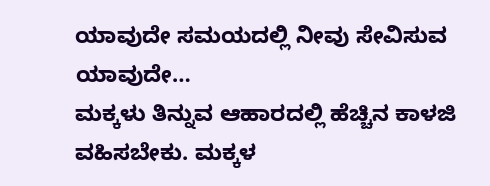ಯಾವುದೇ ಸಮಯದಲ್ಲಿ ನೀವು ಸೇವಿಸುವ ಯಾವುದೇ…
ಮಕ್ಕಳು ತಿನ್ನುವ ಆಹಾರದಲ್ಲಿ ಹೆಚ್ಚಿನ ಕಾಳಜಿ ವಹಿಸಬೇಕು. ಮಕ್ಕಳ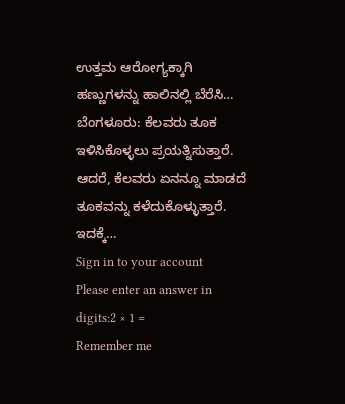ಉತ್ತಮ ಆರೋಗ್ಯಕ್ಕಾಗಿ ಹಣ್ಣುಗಳನ್ನು ಹಾಲಿನಲ್ಲಿ ಬೆರೆಸಿ…
ಬೆಂಗಳೂರು: ಕೆಲವರು ತೂಕ ಇಳಿಸಿಕೊಳ್ಳಲು ಪ್ರಯತ್ನಿಸುತ್ತಾರೆ. ಆದರೆ, ಕೆಲವರು ಏನನ್ನೂ ಮಾಡದೆ ತೂಕವನ್ನು ಕಳೆದುಕೊಳ್ಳುತ್ತಾರೆ. ಇದಕ್ಕೆ…
Sign in to your account
Please enter an answer in digits:2 × 1 =
Remember me